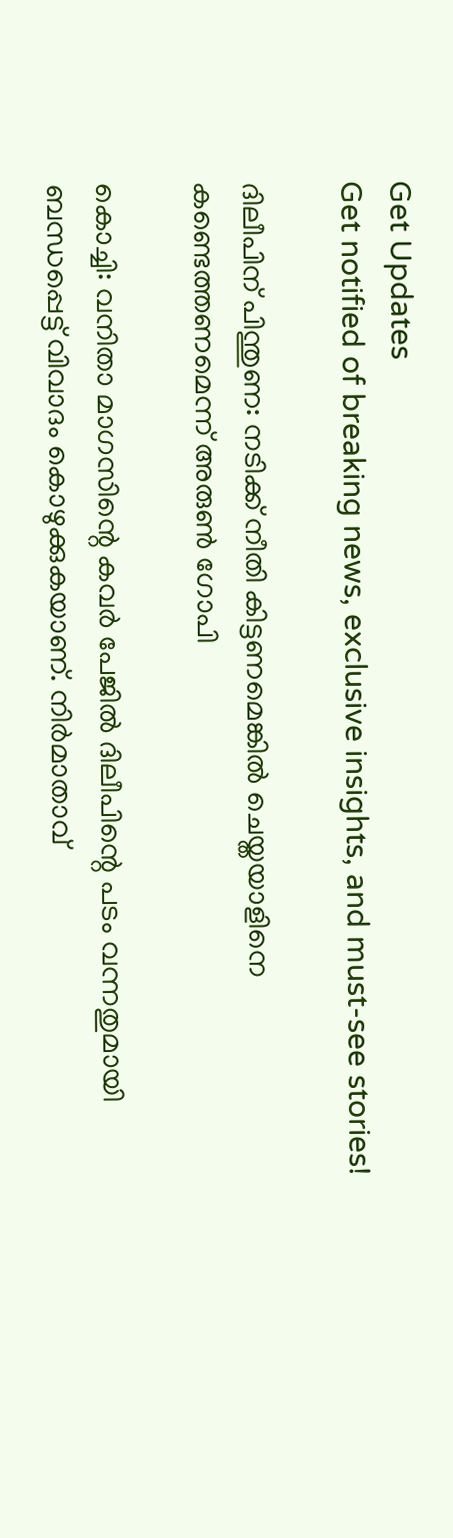Get Updates
Get notified of breaking news, exclusive insights, and must-see stories!

ദിലീപിന് പിന്തുണ: നടിക്ക് നീതി കിട്ടണമെങ്കില്‍ ചെയ്തയാളിനെ കണ്ടെത്തണമെന്ന് അരുണ്‍ ഗോപി

കൊച്ചി: വനിതാ മാഗസിന്റെ കവര്‍ പേജില്‍ ദിലീപിന്റെ പടം വന്നതുമായി ബന്ധപ്പെട്ട് വിവാദം കൊഴുക്കുകയാണ്. നിര്‍മാതാവ്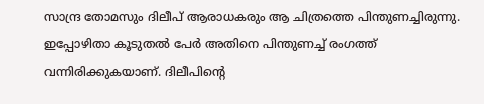സാന്ദ്ര തോമസും ദിലീപ് ആരാധകരും ആ ചിത്രത്തെ പിന്തുണച്ചിരുന്നു. ഇപ്പോഴിതാ കൂടുതല്‍ പേര്‍ അതിനെ പിന്തുണച്ച് രംഗത്ത് വന്നിരിക്കുകയാണ്. ദിലീപിന്റെ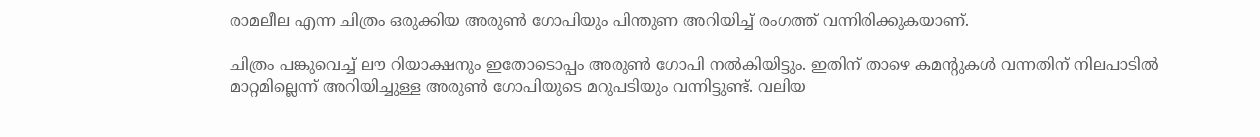രാമലീല എന്ന ചിത്രം ഒരുക്കിയ അരുണ്‍ ഗോപിയും പിന്തുണ അറിയിച്ച് രംഗത്ത് വന്നിരിക്കുകയാണ്.

ചിത്രം പങ്കുവെച്ച് ലൗ റിയാക്ഷനും ഇതോടൊപ്പം അരുണ്‍ ഗോപി നല്‍കിയിട്ടും. ഇതിന് താഴെ കമന്റുകള്‍ വന്നതിന് നിലപാടില്‍ മാറ്റമില്ലെന്ന് അറിയിച്ചുള്ള അരുണ്‍ ഗോപിയുടെ മറുപടിയും വന്നിട്ടുണ്ട്. വലിയ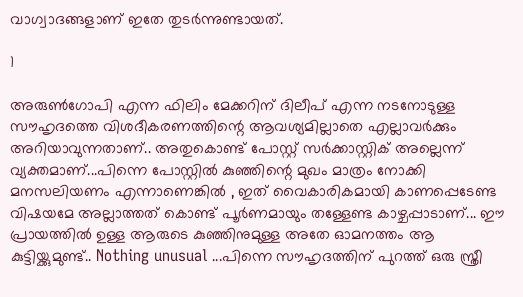വാഗ്വാദങ്ങളാണ് ഇതേ തുടര്‍ന്നുണ്ടായത്.

1

അരുണ്‍ഗോപി എന്ന ഫിലിം മേക്കറിന് ദിലീപ് എന്ന നടനോടുള്ള സൗഹൃദത്തെ വിശദീകരണത്തിന്റെ ആവശ്യമില്ലാതെ എല്ലാവര്‍ക്കും അറിയാവുന്നതാണ്.. അതുകൊണ്ട് പോസ്റ്റ് സര്‍ക്കാസ്റ്റിക് അല്ലെന്ന് വ്യക്തമാണ്...പിന്നെ പോസ്റ്റില്‍ കുഞ്ഞിന്റെ മുഖം മാത്രം നോക്കി മനസലിയണം എന്നാണെങ്കില്‍ , ഇത് വൈകാരികമായി കാണപ്പെടേണ്ട വിഷയമേ അല്ലാത്തത് കൊണ്ട് പൂര്‍ണമായും തള്ളേണ്ട കാഴ്ചപ്പാടാണ്... ഈ പ്രായത്തില്‍ ഉള്ള ആരുടെ കുഞ്ഞിനുമുള്ള അതേ ഓമനത്തം ആ കുട്ടിയ്ക്കുമുണ്ട്.. Nothing unusual ...പിന്നെ സൗഹൃദത്തിന് പുറത്ത് ഒരു സ്ത്രീ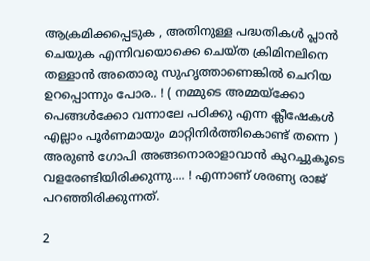ആക്രമിക്കപ്പെടുക , അതിനുള്ള പദ്ധതികള്‍ പ്ലാന്‍ ചെയുക എന്നിവയൊക്കെ ചെയ്ത ക്രിമിനലിനെ തള്ളാന്‍ അതൊരു സുഹൃത്താണെങ്കില്‍ ചെറിയ ഉറപ്പൊന്നും പോര.. ! ( നമ്മുടെ അമ്മയ്‌ക്കോ പെങ്ങള്‍ക്കോ വന്നാലേ പഠിക്കു എന്ന ക്ലീഷേകള്‍ എല്ലാം പൂര്‍ണമായും മാറ്റിനിര്‍ത്തികൊണ്ട് തന്നെ ) അരുണ്‍ ഗോപി അങ്ങനൊരാളാവാന്‍ കുറച്ചുകൂടെ വളരേണ്ടിയിരിക്കുന്നു.... ! എന്നാണ് ശരണ്യ രാജ് പറഞ്ഞിരിക്കുന്നത്.

2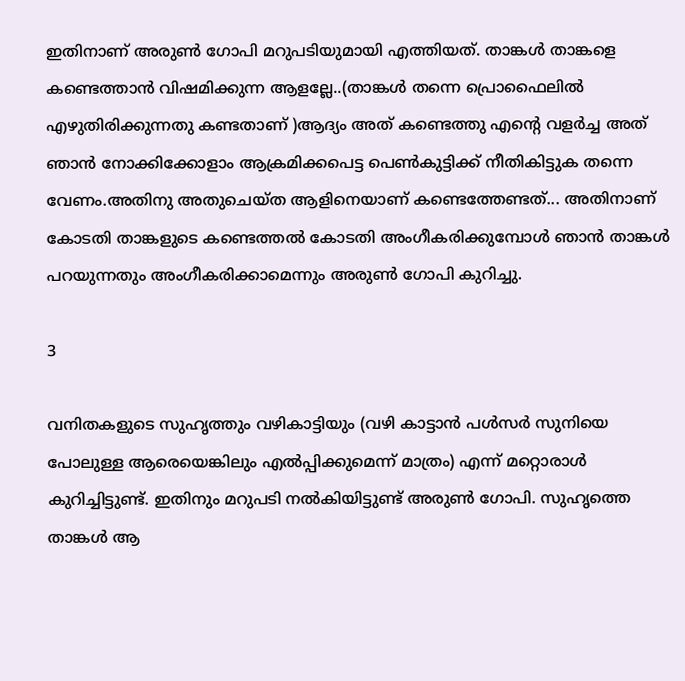ഇതിനാണ് അരുണ്‍ ഗോപി മറുപടിയുമായി എത്തിയത്. താങ്കള്‍ താങ്കളെ കണ്ടെത്താന്‍ വിഷമിക്കുന്ന ആളല്ലേ..(താങ്കള്‍ തന്നെ പ്രൊഫൈലില്‍ എഴുതിരിക്കുന്നതു കണ്ടതാണ് )ആദ്യം അത് കണ്ടെത്തു എന്റെ വളര്‍ച്ച അത് ഞാന്‍ നോക്കിക്കോളാം ആക്രമിക്കപെട്ട പെണ്‍കുട്ടിക്ക് നീതികിട്ടുക തന്നെ വേണം.അതിനു അതുചെയ്ത ആളിനെയാണ് കണ്ടെത്തേണ്ടത്... അതിനാണ് കോടതി താങ്കളുടെ കണ്ടെത്തല്‍ കോടതി അംഗീകരിക്കുമ്പോള്‍ ഞാന്‍ താങ്കള്‍ പറയുന്നതും അംഗീകരിക്കാമെന്നും അരുണ്‍ ഗോപി കുറിച്ചു.

3

വനിതകളുടെ സുഹൃത്തും വഴികാട്ടിയും (വഴി കാട്ടാന്‍ പള്‍സര്‍ സുനിയെ പോലുള്ള ആരെയെങ്കിലും എല്‍പ്പിക്കുമെന്ന് മാത്രം) എന്ന് മറ്റൊരാള്‍ കുറിച്ചിട്ടുണ്ട്. ഇതിനും മറുപടി നല്‍കിയിട്ടുണ്ട് അരുണ്‍ ഗോപി. സുഹൃത്തെ താങ്കള്‍ ആ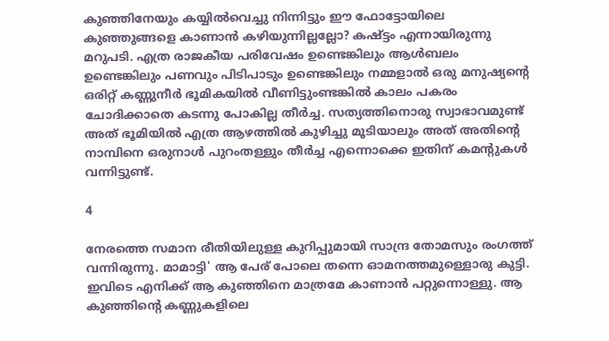കുഞ്ഞിനേയും കയ്യില്‍വെച്ചു നിന്നിട്ടും ഈ ഫോട്ടോയിലെ കുഞ്ഞുങ്ങളെ കാണാന്‍ കഴിയുന്നില്ലല്ലോ? കഷ്ട്ടം എന്നായിരുന്നു മറുപടി. എത്ര രാജകീയ പരിവേഷം ഉണ്ടെങ്കിലും ആള്‍ബലം ഉണ്ടെങ്കിലും പണവും പിടിപാടും ഉണ്ടെങ്കിലും നമ്മളാല്‍ ഒരു മനുഷ്യന്റെ ഒരിറ്റ് കണ്ണുനീര്‍ ഭൂമികയില്‍ വീണിട്ടുംണ്ടങ്കില്‍ കാലം പകരം ചോദിക്കാതെ കടന്നു പോകില്ല തീര്‍ച്ച. സത്യത്തിനൊരു സ്വാഭാവമുണ്ട് അത് ഭൂമിയില്‍ എത്ര ആഴത്തില്‍ കുഴിച്ചു മൂടിയാലും അത് അതിന്റെ നാമ്പിനെ ഒരുനാള്‍ പുറംതള്ളും തീര്‍ച്ച എന്നൊക്കെ ഇതിന് കമന്റുകള്‍ വന്നിട്ടുണ്ട്.

4

നേരത്തെ സമാന രീതിയിലുള്ള കുറിപ്പുമായി സാന്ദ്ര തോമസും രംഗത്ത് വന്നിരുന്നു. മാമാട്ടി' ആ പേര് പോലെ തന്നെ ഓമനത്തമുള്ളൊരു കുട്ടി. ഇവിടെ എനിക്ക് ആ കുഞ്ഞിനെ മാത്രമേ കാണാന്‍ പറ്റുന്നൊള്ളു. ആ കുഞ്ഞിന്റെ കണ്ണുകളിലെ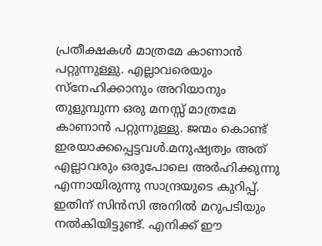പ്രതീക്ഷകള്‍ മാത്രമേ കാണാന്‍ പറ്റുന്നുള്ളു. എല്ലാവരെയും സ്‌നേഹിക്കാനും അറിയാനും തുളുമ്പുന്ന ഒരു മനസ്സ് മാത്രമേ കാണാന്‍ പറ്റുന്നുള്ളു. ജന്മം കൊണ്ട് ഇരയാക്കപ്പെട്ടവള്‍.മനുഷ്യത്വം അത് എല്ലാവരും ഒരുപോലെ അര്‍ഹിക്കുന്നു എന്നായിരുന്നു സാന്ദ്രയുടെ കുറിപ്പ്. ഇതിന് സിന്‍സി അനില്‍ മറുപടിയും നല്‍കിയിട്ടുണ്ട്. എനിക്ക് ഈ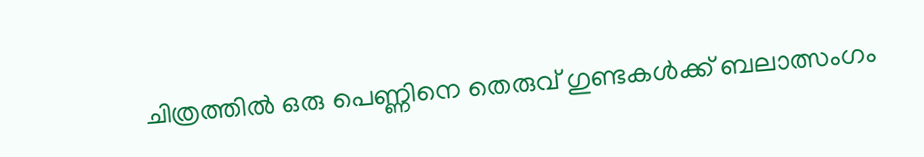ചിത്രത്തില്‍ ഒരു പെണ്ണിനെ തെരുവ് ഗുണ്ടകള്‍ക്ക് ബലാത്സംഗം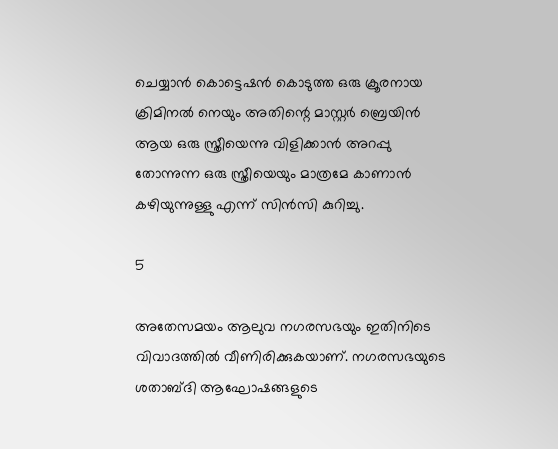ചെയ്യാന്‍ കൊട്ടെഷന്‍ കൊടുത്ത ഒരു ക്രൂരനായ ക്രിമിനല്‍ നെയും അതിന്റെ മാസ്റ്റര്‍ ബ്രെയിന്‍ ആയ ഒരു സ്ത്രീയെന്നു വിളിക്കാന്‍ അറപ്പു തോന്നുന്ന ഒരു സ്ത്രീയെയും മാത്രമേ കാണാന്‍ കഴിയുന്നുള്ളു എന്ന് സിന്‍സി കുറിച്ചു.

5

അതേസമയം ആലുവ നഗരസഭയും ഇതിനിടെ വിവാദത്തില്‍ വീണിരിക്കുകയാണ്. നഗരസഭയുടെ ശതാബ്ദി ആഘോഷങ്ങളുടെ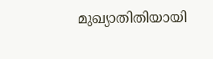മുഖ്യാതിതിയായി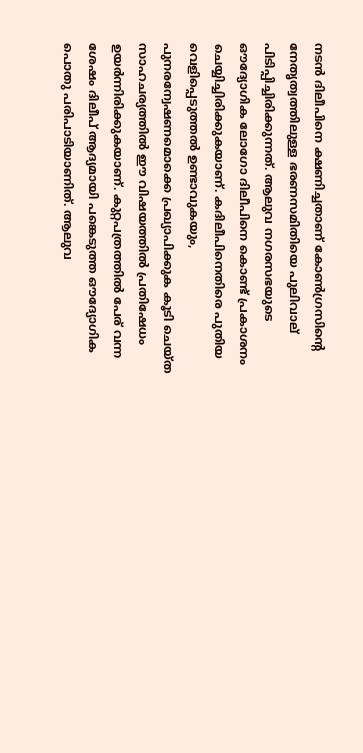നടന്‍ ദിലീപിനെ ക്ഷണിച്ചതാണ് കോണ്‍ഗ്രസിന്റെ നേതൃത്വത്തിലുള്ള ഭരണസമിതിയെ പുലിവാല് പിടിപ്പിച്ചിരിക്കുന്നത്. ആലുവ നഗരസഭയുടെ ഔദ്യോഗിക ലോഗോ ദിലീപിനെ കൊണ്ട് പ്രകാശനം ചെയ്യിച്ചിരിക്കുകയാണ്. കദിലീപിനെതിരെ പുതിയ വെളിപ്പെടുത്തല്‍ ഉണ്ടാവുകയും, പുനരന്വേഷണമൊക്കെ പ്രഖ്യാപിക്കുക കൂടി ചെയ്ത സാഹചര്യത്തില്‍ ഈ വിഷയത്തില്‍ പ്രതിഷേധം ഉയര്‍ന്നിരിക്കുകയാണ്. കുറ്റപത്രത്തില്‍ പേര് വന്ന ശേഷം ദിലീപ് ആദ്യമായി പങ്കെടുത്ത ഔദ്യോഗിക പൊതു പരിപാടിയാണിത്. ആലുവ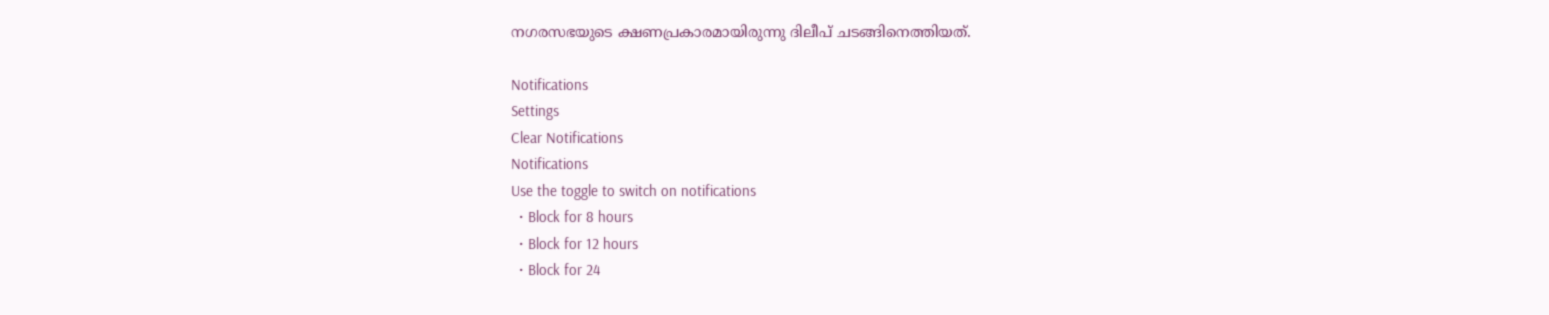നഗരസഭയുടെ ക്ഷണപ്രകാരമായിരുന്നു ദിലീപ് ചടങ്ങിനെത്തിയത്.

Notifications
Settings
Clear Notifications
Notifications
Use the toggle to switch on notifications
  • Block for 8 hours
  • Block for 12 hours
  • Block for 24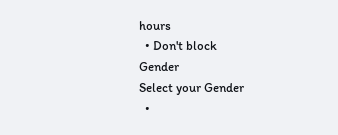hours
  • Don't block
Gender
Select your Gender
  •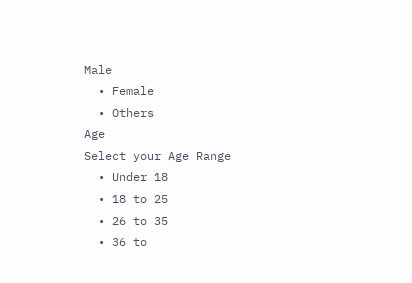Male
  • Female
  • Others
Age
Select your Age Range
  • Under 18
  • 18 to 25
  • 26 to 35
  • 36 to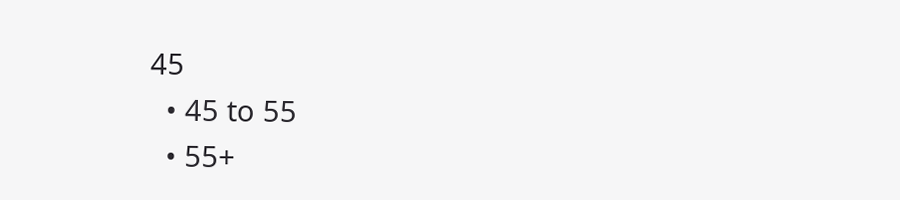45
  • 45 to 55
  • 55+